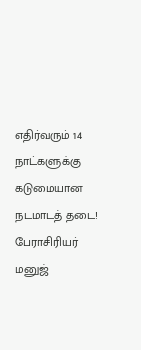எதிர்வரும் 14 நாட்களுக்கு கடுமையான நடமாடத் தடை! பேராசிரியர் மனுஜ்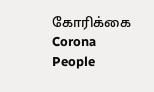கோரிக்கை
Corona
People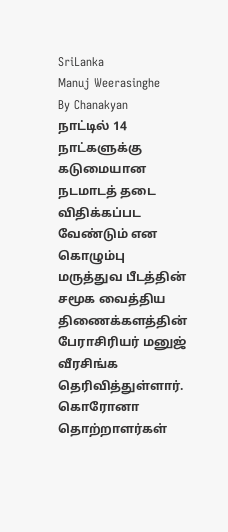SriLanka
Manuj Weerasinghe
By Chanakyan
நாட்டில் 14 நாட்களுக்கு கடுமையான நடமாடத் தடை விதிக்கப்பட வேண்டும் என கொழும்பு மருத்துவ பீடத்தின் சமூக வைத்திய திணைக்களத்தின் பேராசிரியர் மனுஜ் வீரசிங்க தெரிவித்துள்ளார்.
கொரோனா தொற்றாளர்கள்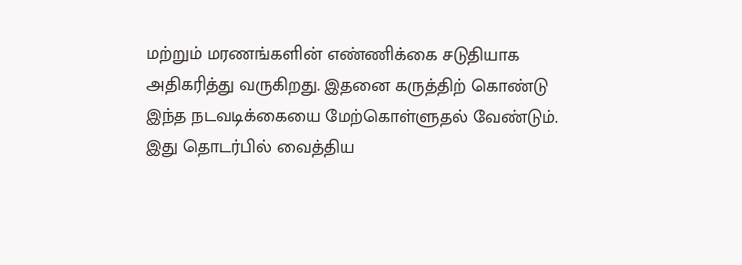மற்றும் மரணங்களின் எண்ணிக்கை சடுதியாக அதிகரித்து வருகிறது. இதனை கருத்திற் கொண்டு இந்த நடவடிக்கையை மேற்கொள்ளுதல் வேண்டும்.
இது தொடர்பில் வைத்திய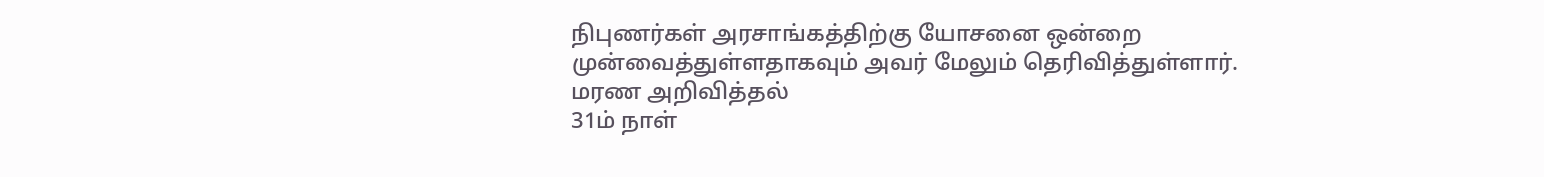நிபுணர்கள் அரசாங்கத்திற்கு யோசனை ஒன்றை முன்வைத்துள்ளதாகவும் அவர் மேலும் தெரிவித்துள்ளார்.
மரண அறிவித்தல்
31ம் நாள்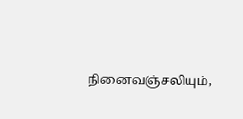நினைவஞ்சலியும்,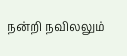நன்றி நவிலலும்